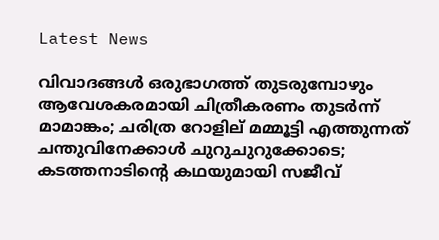Latest News

വിവാദങ്ങള്‍ ഒരുഭാഗത്ത് തുടരുമ്പോഴും ആവേശകരമായി ചിത്രീകരണം തുടര്‍ന്ന് മാമാങ്കം; ചരിത്ര റോളില് മമ്മൂട്ടി എത്തുന്നത് ചന്തുവിനേക്കാള്‍ ചുറുചുറുക്കോടെ;  കടത്തനാടിന്റെ കഥയുമായി സജീവ്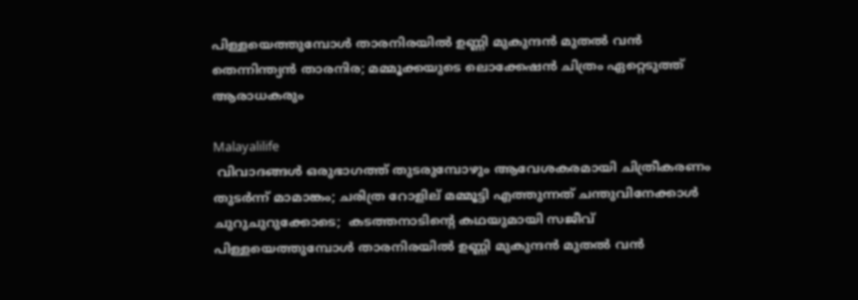പിള്ളയെത്തുമ്പോള്‍ താരനിരയില്‍ ഉണ്ണി മുകുന്ദന്‍ മുതല്‍ വന്‍ തെന്നിന്ത്യന്‍ താരനിര; മമ്മൂക്കയുടെ ലൊക്കേഷന്‍ ചിത്രം ഏറ്റെടുത്ത് ആരാധകരും

Malayalilife
 വിവാദങ്ങള്‍ ഒരുഭാഗത്ത് തുടരുമ്പോഴും ആവേശകരമായി ചിത്രീകരണം തുടര്‍ന്ന് മാമാങ്കം; ചരിത്ര റോളില് മമ്മൂട്ടി എത്തുന്നത് ചന്തുവിനേക്കാള്‍ ചുറുചുറുക്കോടെ;  കടത്തനാടിന്റെ കഥയുമായി സജീവ് പിള്ളയെത്തുമ്പോള്‍ താരനിരയില്‍ ഉണ്ണി മുകുന്ദന്‍ മുതല്‍ വന്‍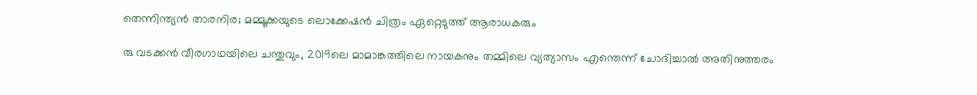തെന്നിന്ത്യന്‍ താരനിര; മമ്മൂക്കയുടെ ലൊക്കേഷന്‍ ചിത്രം ഏറ്റെടുത്ത് ആരാധകരും

രു വടക്കന്‍ വീരഗാഥയിലെ ചന്തുവും, 2019ലെ മാമാങ്കത്തിലെ നായകനും തമ്മിലെ വ്യത്യാസം എന്തെന്ന് ചോദിച്ചാല്‍ അതിനുത്തരം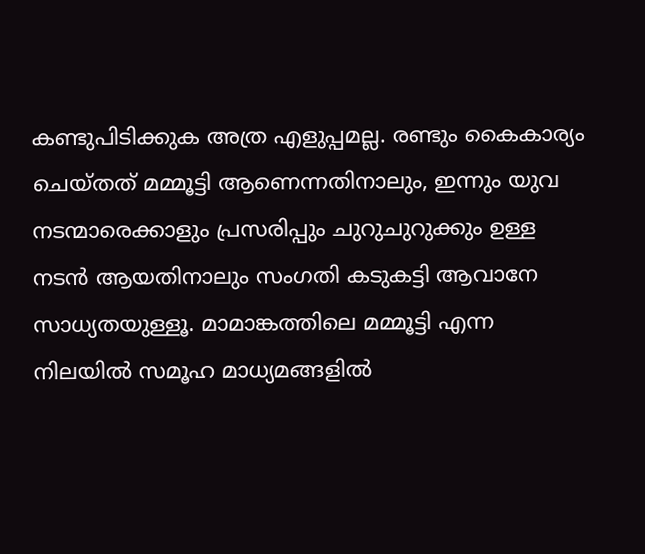കണ്ടുപിടിക്കുക അത്ര എളുപ്പമല്ല. രണ്ടും കൈകാര്യം ചെയ്തത് മമ്മൂട്ടി ആണെന്നതിനാലും, ഇന്നും യുവ നടന്മാരെക്കാളും പ്രസരിപ്പും ചുറുചുറുക്കും ഉള്ള നടന്‍ ആയതിനാലും സംഗതി കടുകട്ടി ആവാനേ സാധ്യതയുള്ളൂ. മാമാങ്കത്തിലെ മമ്മൂട്ടി എന്ന നിലയില്‍ സമൂഹ മാധ്യമങ്ങളില്‍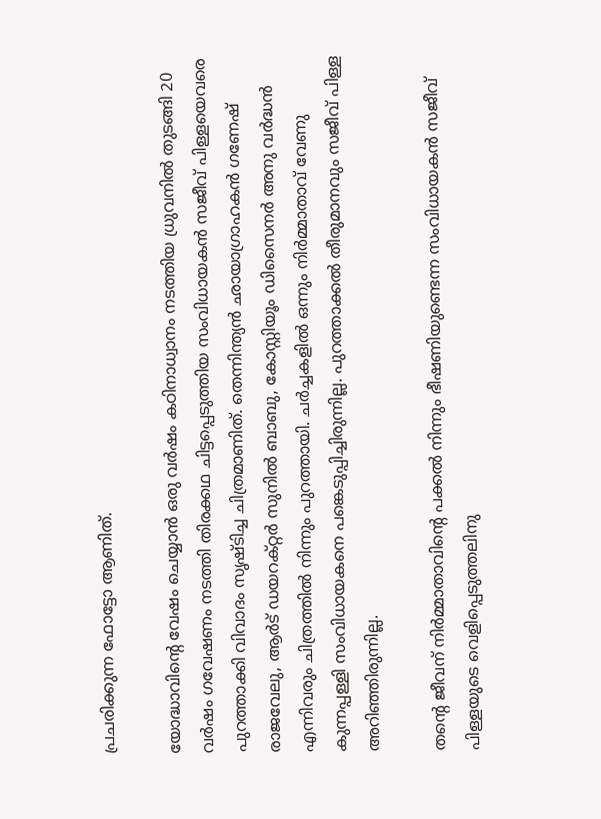പ്രചരിക്കുന്ന ഫോട്ടോ ആണിത്.

യോദ്ധാവിന്റെ വേഷം ചെയ്യാന്‍ ഒരു വര്‍ഷം കഠിനാധ്വാനം നടത്തിയ ധ്രുവനില്‍ തുടങ്ങി 20 വര്‍ഷം ഗവേഷണം നടത്തി തിരക്കഥ ചിട്ടപ്പെടുത്തിയ സംവിധായകന്‍ സജീവ് പിള്ളയെവരെ പുറത്താക്കി വിവാദം സൃഷ്ടിച്ച ചിത്രമാണിത്. തെന്നിന്ത്യന്‍ ഛായാഗ്രാഹകന്‍ ഗണേഷ് രാജവേലു, ആര്‍ട് ഡയറക്റ്റര്‍ സുനില്‍ ബാബു, കോസ്റ്റിയൂം ഡിസൈനര്‍ അനു വര്‍ദ്ധന്‍ എന്നിവരും ചിത്രത്തില്‍ നിന്നും പുറത്തായി. ചര്‍ച്ചകളില്‍ ഒന്നും നിര്‍മ്മാതാവ് വേണു കുന്നപ്പള്ളി സംവിധായകനെ പങ്കെടുപ്പിച്ചിരുന്നില്ല. പുറത്താക്കല്‍ തീരുമാനവും സജീവ് പിള്ള അറിഞ്ഞിരുന്നില്ല.

തന്റെ ജീവന് നിര്‍മ്മാതാവിന്റെ പക്കല്‍ നിന്നും ഭീഷണിയുണ്ടെന്ന സംവിധായകന്‍ സജീവ് പിള്ളയുടെ വെളിപ്പെടുത്തലിനു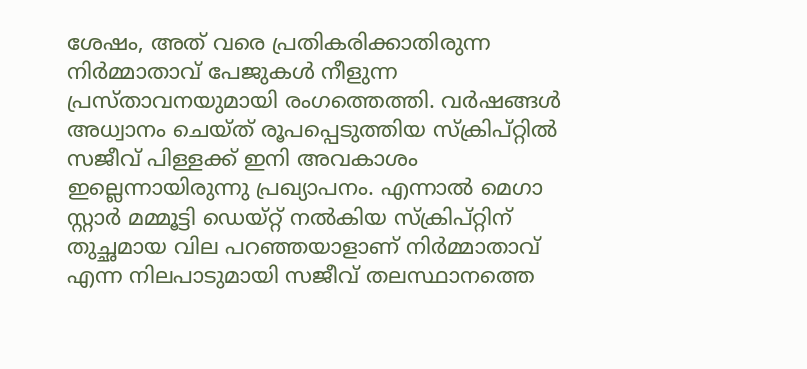ശേഷം, അത് വരെ പ്രതികരിക്കാതിരുന്ന നിര്‍മ്മാതാവ് പേജുകള്‍ നീളുന്ന പ്രസ്താവനയുമായി രംഗത്തെത്തി. വര്‍ഷങ്ങള്‍ അധ്വാനം ചെയ്ത് രൂപപ്പെടുത്തിയ സ്‌ക്രിപ്റ്റില്‍ സജീവ് പിള്ളക്ക് ഇനി അവകാശം ഇല്ലെന്നായിരുന്നു പ്രഖ്യാപനം. എന്നാല്‍ മെഗാ സ്റ്റാര്‍ മമ്മൂട്ടി ഡെയ്റ്റ് നല്‍കിയ സ്‌ക്രിപ്റ്റിന് തുച്ഛമായ വില പറഞ്ഞയാളാണ് നിര്‍മ്മാതാവ് എന്ന നിലപാടുമായി സജീവ് തലസ്ഥാനത്തെ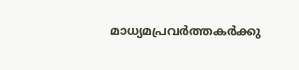മാധ്യമപ്രവര്‍ത്തകര്‍ക്കു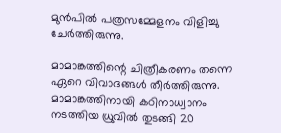മുന്‍പില്‍ പത്രസമ്മേളനം വിളിച്ചു ചേര്‍ത്തിരുന്നു.

മാമാങ്കത്തിന്റെ ചിത്രീകരണം തന്നെ ഏറെ വിവാദങ്ങള്‍ തീര്‍ത്തിരുന്നു. മാമാങ്കത്തിനായി കഠിനാധ്വാനം നടത്തിയ ധ്രുവില്‍ തുടങ്ങി 20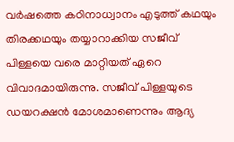വര്‍ഷത്തെ കഠിനാധ്വാനം എടുത്ത് കഥയും തിരക്കഥയും തയ്യാറാക്കിയ സജീവ് പിള്ളയെ വരെ മാറ്റിയത് ഏറെ വിവാദമായിരുന്നു. സജീവ് പിള്ളയുടെ ഡയറക്ഷന്‍ മോശമാണെന്നും ആദ്യ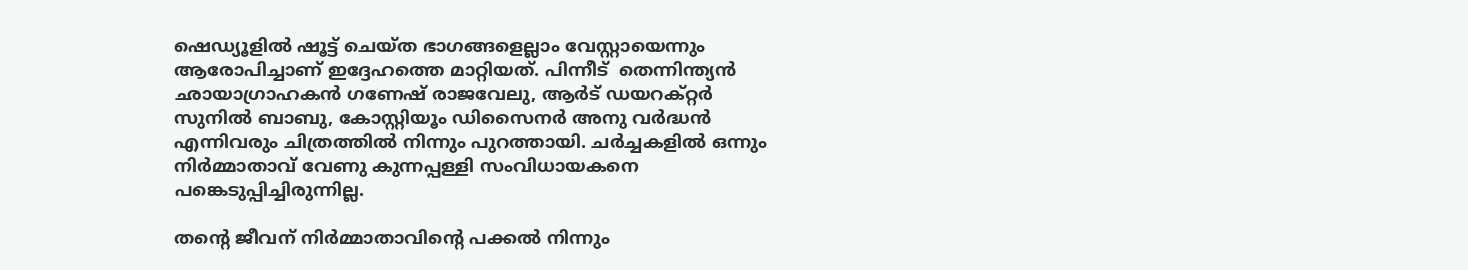ഷെഡ്യൂളില്‍ ഷൂട്ട് ചെയ്ത ഭാഗങ്ങളെല്ലാം വേസ്റ്റായെന്നും ആരോപിച്ചാണ് ഇദ്ദേഹത്തെ മാറ്റിയത്. പിന്നീട്  തെന്നിന്ത്യന്‍ ഛായാഗ്രാഹകന്‍ ഗണേഷ് രാജവേലു, ആര്‍ട് ഡയറക്റ്റര്‍ സുനില്‍ ബാബു, കോസ്റ്റിയൂം ഡിസൈനര്‍ അനു വര്‍ദ്ധന്‍ എന്നിവരും ചിത്രത്തില്‍ നിന്നും പുറത്തായി. ചര്‍ച്ചകളില്‍ ഒന്നും നിര്‍മ്മാതാവ് വേണു കുന്നപ്പള്ളി സംവിധായകനെ പങ്കെടുപ്പിച്ചിരുന്നില്ല.

തന്റെ ജീവന് നിര്‍മ്മാതാവിന്റെ പക്കല്‍ നിന്നും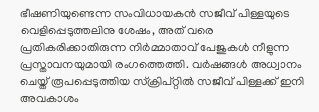ഭീഷണിയുണ്ടെന്ന സംവിധായകന്‍ സജീവ് പിള്ളയുടെ വെളിപ്പെടുത്തലിനു ശേഷം, അത് വരെ പ്രതികരിക്കാതിരുന്ന നിര്‍മ്മാതാവ് പേജുകള്‍ നീളുന്ന പ്രസ്താവനയുമായി രംഗത്തെത്തി. വര്‍ഷങ്ങള്‍ അധ്വാനം ചെയ്ത് രൂപപ്പെടുത്തിയ സ്‌ക്രിപ്റ്റില്‍ സജീവ് പിള്ളക്ക് ഇനി അവകാശം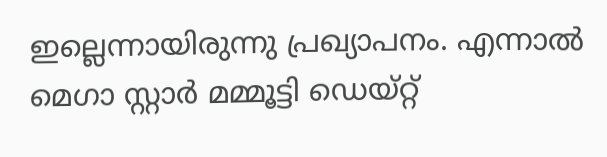ഇല്ലെന്നായിരുന്നു പ്രഖ്യാപനം. എന്നാല്‍ മെഗാ സ്റ്റാര്‍ മമ്മൂട്ടി ഡെയ്റ്റ്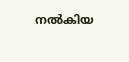നല്‍കിയ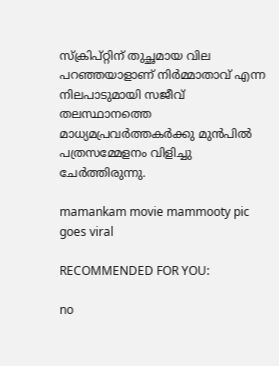സ്‌ക്രിപ്റ്റിന് തുച്ഛമായ വില പറഞ്ഞയാളാണ് നിര്‍മ്മാതാവ് എന്ന നിലപാടുമായി സജീവ് തലസ്ഥാനത്തെ മാധ്യമപ്രവര്‍ത്തകര്‍ക്കു മുന്‍പില്‍ പത്രസമ്മേളനം വിളിച്ചു ചേര്‍ത്തിരുന്നു.

mamankam movie mammooty pic goes viral

RECOMMENDED FOR YOU:

no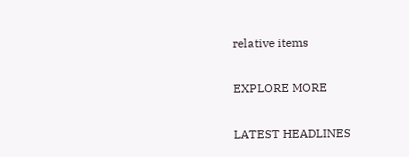relative items

EXPLORE MORE

LATEST HEADLINES